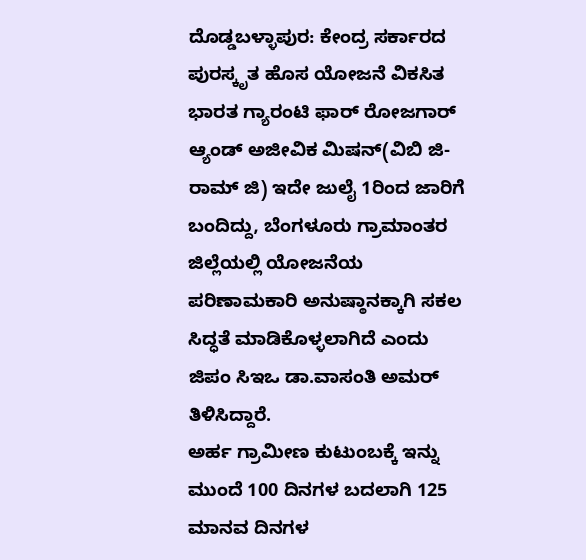ದೊಡ್ಡಬಳ್ಳಾಪುರ: ಕೇಂದ್ರ ಸರ್ಕಾರದ ಪುರಸ್ಕೃತ ಹೊಸ ಯೋಜನೆ ವಿಕಸಿತ ಭಾರತ ಗ್ಯಾರಂಟಿ ಫಾರ್ ರೋಜಗಾರ್ ಆ್ಯಂಡ್ ಅಜೀವಿಕ ಮಿಷನ್(ವಿಬಿ ಜಿ- ರಾಮ್ ಜಿ) ಇದೇ ಜುಲೈ 1ರಿಂದ ಜಾರಿಗೆ ಬಂದಿದ್ದು, ಬೆಂಗಳೂರು ಗ್ರಾಮಾಂತರ ಜಿಲ್ಲೆಯಲ್ಲಿ ಯೋಜನೆಯ ಪರಿಣಾಮಕಾರಿ ಅನುಷ್ಠಾನಕ್ಕಾಗಿ ಸಕಲ ಸಿದ್ಧತೆ ಮಾಡಿಕೊಳ್ಳಲಾಗಿದೆ ಎಂದು ಜಿಪಂ ಸಿಇಒ ಡಾ.ವಾಸಂತಿ ಅಮರ್ ತಿಳಿಸಿದ್ದಾರೆ.
ಅರ್ಹ ಗ್ರಾಮೀಣ ಕುಟುಂಬಕ್ಕೆ ಇನ್ನು ಮುಂದೆ 100 ದಿನಗಳ ಬದಲಾಗಿ 125 ಮಾನವ ದಿನಗಳ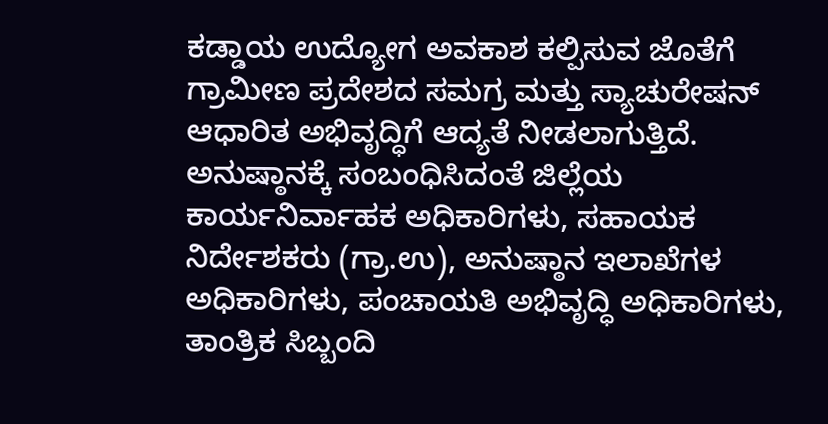ಕಡ್ಡಾಯ ಉದ್ಯೋಗ ಅವಕಾಶ ಕಲ್ಪಿಸುವ ಜೊತೆಗೆ ಗ್ರಾಮೀಣ ಪ್ರದೇಶದ ಸಮಗ್ರ ಮತ್ತು ಸ್ಯಾಚುರೇಷನ್ ಆಧಾರಿತ ಅಭಿವೃದ್ಧಿಗೆ ಆದ್ಯತೆ ನೀಡಲಾಗುತ್ತಿದೆ. ಅನುಷ್ಠಾನಕ್ಕೆ ಸಂಬಂಧಿಸಿದಂತೆ ಜಿಲ್ಲೆಯ ಕಾರ್ಯನಿರ್ವಾಹಕ ಅಧಿಕಾರಿಗಳು, ಸಹಾಯಕ ನಿರ್ದೇಶಕರು (ಗ್ರಾ.ಉ), ಅನುಷ್ಠಾನ ಇಲಾಖೆಗಳ ಅಧಿಕಾರಿಗಳು, ಪಂಚಾಯತಿ ಅಭಿವೃದ್ಧಿ ಅಧಿಕಾರಿಗಳು, ತಾಂತ್ರಿಕ ಸಿಬ್ಬಂದಿ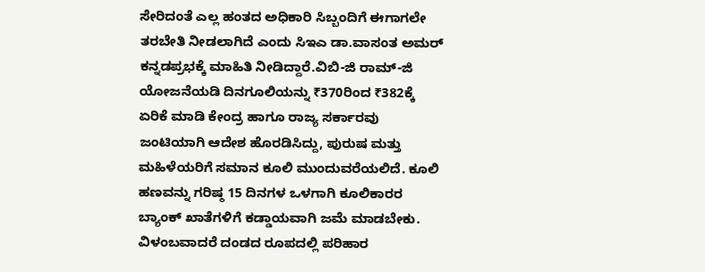ಸೇರಿದಂತೆ ಎಲ್ಲ ಹಂತದ ಅಧಿಕಾರಿ ಸಿಬ್ಬಂದಿಗೆ ಈಗಾಗಲೇ ತರಬೇತಿ ನೀಡಲಾಗಿದೆ ಎಂದು ಸಿಇಎ ಡಾ.ವಾಸಂತ ಅಮರ್ ಕನ್ನಡಪ್ರಭಕ್ಕೆ ಮಾಹಿತಿ ನೀಡಿದ್ದಾರೆ.ವಿಬಿ-ಜಿ ರಾಮ್-ಜಿ ಯೋಜನೆಯಡಿ ದಿನಗೂಲಿಯನ್ನು ₹370ರಿಂದ ₹382ಕ್ಕೆ ಏರಿಕೆ ಮಾಡಿ ಕೇಂದ್ರ ಹಾಗೂ ರಾಜ್ಯ ಸರ್ಕಾರವು ಜಂಟಿಯಾಗಿ ಆದೇಶ ಹೊರಡಿಸಿದ್ದು, ಪುರುಷ ಮತ್ತು ಮಹಿಳೆಯರಿಗೆ ಸಮಾನ ಕೂಲಿ ಮುಂದುವರೆಯಲಿದೆ. ಕೂಲಿ ಹಣವನ್ನು ಗರಿಷ್ಠ 15 ದಿನಗಳ ಒಳಗಾಗಿ ಕೂಲಿಕಾರರ ಬ್ಯಾಂಕ್ ಖಾತೆಗಳಿಗೆ ಕಡ್ಡಾಯವಾಗಿ ಜಮೆ ಮಾಡಬೇಕು. ವಿಳಂಬವಾದರೆ ದಂಡದ ರೂಪದಲ್ಲಿ ಪರಿಹಾರ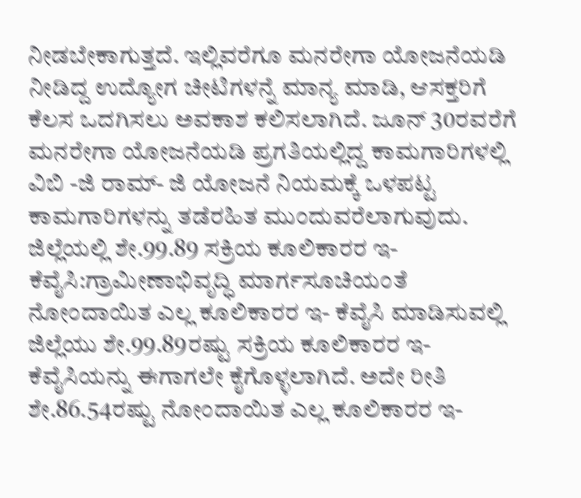ನೀಡಬೇಕಾಗುತ್ತದೆ. ಇಲ್ಲಿವರೆಗೂ ಮನರೇಗಾ ಯೋಜನೆಯಡಿ ನೀಡಿದ್ದ ಉದ್ಯೋಗ ಚೀಟಿಗಳನ್ನೆ ಮಾನ್ಯ ಮಾಡಿ, ಆಸಕ್ತರಿಗೆ ಕೆಲಸ ಒದಗಿಸಲು ಅವಕಾಶ ಕಲಿಸಲಾಗಿದೆ. ಜೂನ್ 30ರವರೆಗೆ ಮನರೇಗಾ ಯೋಜನೆಯಡಿ ಪ್ರಗತಿಯಲ್ಲಿದ್ದ ಕಾಮಗಾರಿಗಳಲ್ಲಿ ವಿಬಿ -ಜಿ ರಾಮ್- ಜಿ ಯೋಜನೆ ನಿಯಮಕ್ಕೆ ಒಳಪಟ್ಟ ಕಾಮಗಾರಿಗಳನ್ನು ತಡೆರಹಿತ ಮುಂದುವರೆಲಾಗುವುದು.
ಜಿಲ್ಲೆಯಲ್ಲಿ ಶೇ.99.89 ಸಕ್ರಿಯ ಕೂಲಿಕಾರರ ಇ-ಕೆವೈಸಿ:ಗ್ರಾಮೀಣಾಭಿವೃದ್ಧಿ ಮಾರ್ಗಸೂಚಿಯಂತೆ ನೋಂದಾಯಿತ ಎಲ್ಲ ಕೂಲಿಕಾರರ ಇ- ಕೆವೈಸಿ ಮಾಡಿಸುವಲ್ಲಿ ಜಿಲ್ಲೆಯು ಶೇ.99.89ರಷ್ಟು ಸಕ್ರಿಯ ಕೂಲಿಕಾರರ ಇ-ಕೆವೈಸಿಯನ್ನು ಈಗಾಗಲೇ ಕೈಗೊಳ್ಳಲಾಗಿದೆ. ಅದೇ ರೀತಿ ಶೇ.86.54ರಷ್ಟು ನೋಂದಾಯಿತ ಎಲ್ಲ ಕೂಲಿಕಾರರ ಇ-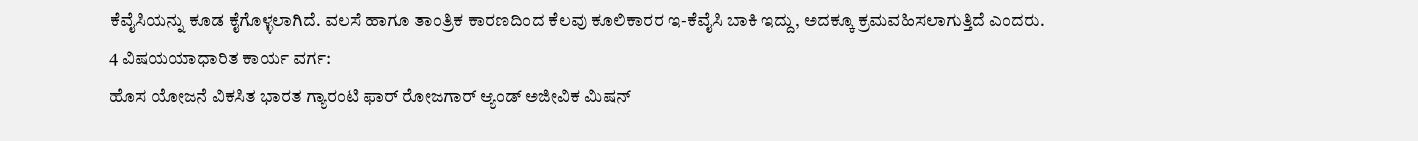ಕೆವೈಸಿಯನ್ನು ಕೂಡ ಕೈಗೊಳ್ಳಲಾಗಿದೆ. ವಲಸೆ ಹಾಗೂ ತಾಂತ್ರಿಕ ಕಾರಣದಿಂದ ಕೆಲವು ಕೂಲಿಕಾರರ ಇ-ಕೆವೈಸಿ ಬಾಕಿ ಇದ್ದು, ಅದಕ್ಕೂ ಕ್ರಮವಹಿಸಲಾಗುತ್ತಿದೆ ಎಂದರು.
4 ವಿಷಯಯಾಧಾರಿತ ಕಾರ್ಯ ವರ್ಗ:
ಹೊಸ ಯೋಜನೆ ವಿಕಸಿತ ಭಾರತ ಗ್ಯಾರಂಟಿ ಫಾರ್ ರೋಜಗಾರ್ ಆ್ಯಂಡ್ ಅಜೀವಿಕ ಮಿಷನ್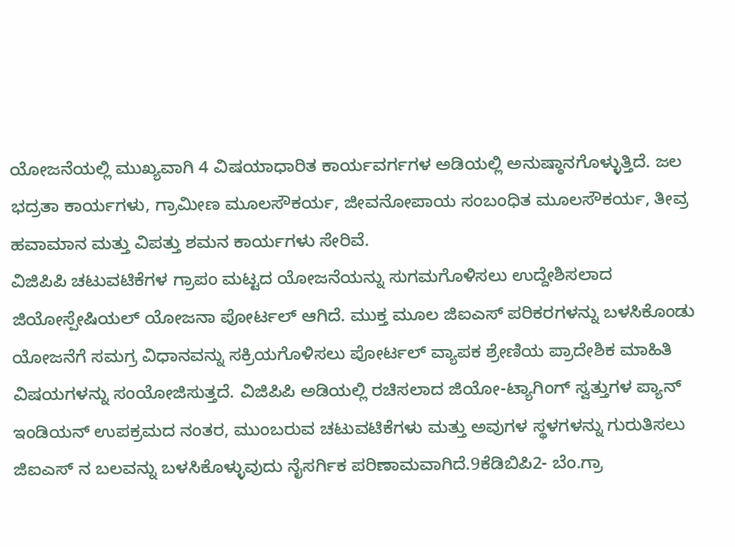ಯೋಜನೆಯಲ್ಲಿ ಮುಖ್ಯವಾಗಿ 4 ವಿಷಯಾಧಾರಿತ ಕಾರ್ಯವರ್ಗಗಳ ಅಡಿಯಲ್ಲಿ ಅನುಷ್ಠಾನಗೊಳ್ಳುತ್ತಿದೆ. ಜಲ ಭದ್ರತಾ ಕಾರ್ಯಗಳು, ಗ್ರಾಮೀಣ ಮೂಲಸೌಕರ್ಯ, ಜೀವನೋಪಾಯ ಸಂಬಂಧಿತ ಮೂಲಸೌಕರ್ಯ, ತೀವ್ರ ಹವಾಮಾನ ಮತ್ತು ವಿಪತ್ತು ಶಮನ ಕಾರ್ಯಗಳು ಸೇರಿವೆ.
ವಿಜಿಪಿಪಿ ಚಟುವಟಿಕೆಗಳ ಗ್ರಾಪಂ ಮಟ್ಟದ ಯೋಜನೆಯನ್ನು ಸುಗಮಗೊಳಿಸಲು ಉದ್ದೇಶಿಸಲಾದ ಜಿಯೋಸ್ಪೇಷಿಯಲ್ ಯೋಜನಾ ಪೋರ್ಟಲ್ ಆಗಿದೆ. ಮುಕ್ತ ಮೂಲ ಜಿಐಎಸ್ ಪರಿಕರಗಳನ್ನು ಬಳಸಿಕೊಂಡು ಯೋಜನೆಗೆ ಸಮಗ್ರ ವಿಧಾನವನ್ನು ಸಕ್ರಿಯಗೊಳಿಸಲು ಪೋರ್ಟಲ್ ವ್ಯಾಪಕ ಶ್ರೇಣಿಯ ಪ್ರಾದೇಶಿಕ ಮಾಹಿತಿ ವಿಷಯಗಳನ್ನು ಸಂಯೋಜಿಸುತ್ತದೆ. ವಿಜಿಪಿಪಿ ಅಡಿಯಲ್ಲಿ ರಚಿಸಲಾದ ಜಿಯೋ-ಟ್ಯಾಗಿಂಗ್ ಸ್ವತ್ತುಗಳ ಪ್ಯಾನ್ ಇಂಡಿಯನ್ ಉಪಕ್ರಮದ ನಂತರ, ಮುಂಬರುವ ಚಟುವಟಿಕೆಗಳು ಮತ್ತು ಅವುಗಳ ಸ್ಥಳಗಳನ್ನು ಗುರುತಿಸಲು ಜಿಐಎಸ್ ನ ಬಲವನ್ನು ಬಳಸಿಕೊಳ್ಳುವುದು ನೈಸರ್ಗಿಕ ಪರಿಣಾಮವಾಗಿದೆ.9ಕೆಡಿಬಿಪಿ2- ಬೆಂ.ಗ್ರಾ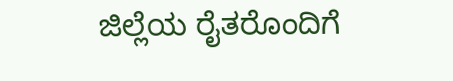ಜಿಲ್ಲೆಯ ರೈತರೊಂದಿಗೆ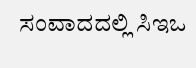ಸಂವಾದದಲ್ಲಿ ಸಿಇಒ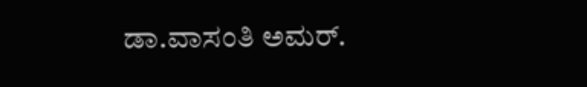ಡಾ.ವಾಸಂತಿ ಅಮರ್.